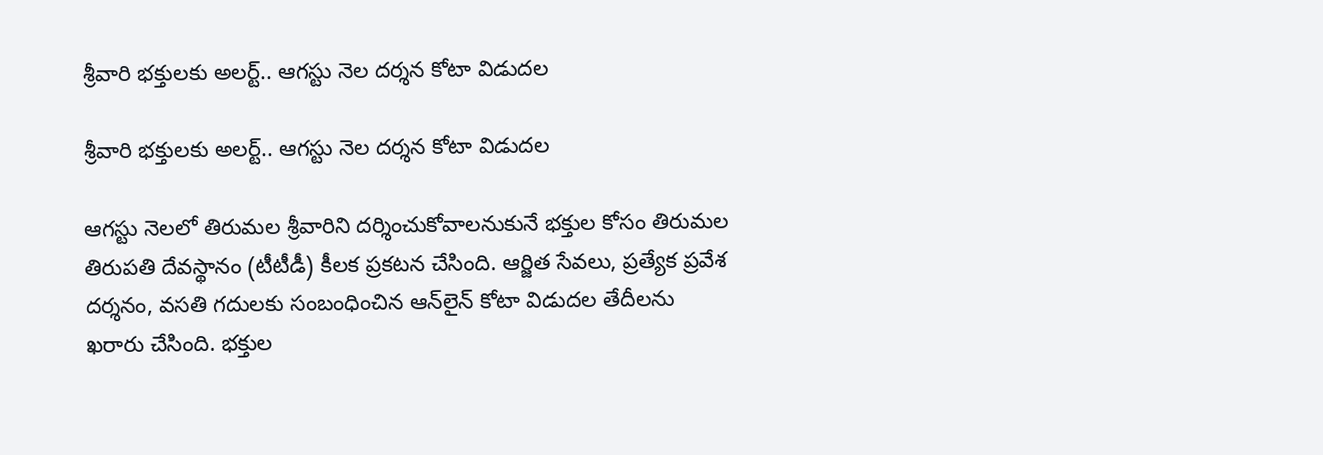శ్రీవారి భక్తులకు అలర్ట్.. ఆగస్టు నెల దర్శన కోటా విడుదల

శ్రీవారి భక్తులకు అలర్ట్.. ఆగస్టు నెల దర్శన కోటా విడుదల

ఆగస్టు నెలలో తిరుమల శ్రీవారిని దర్శించుకోవాలనుకునే భక్తుల కోసం తిరుమల తిరుపతి దేవస్థానం (టీటీడీ) కీలక ప్రకటన చేసింది. ఆర్జిత సేవలు, ప్రత్యేక ప్రవేశ దర్శనం, వసతి గదులకు సంబంధించిన ఆన్‌లైన్ కోటా విడుదల తేదీలను ఖరారు చేసింది. భక్తుల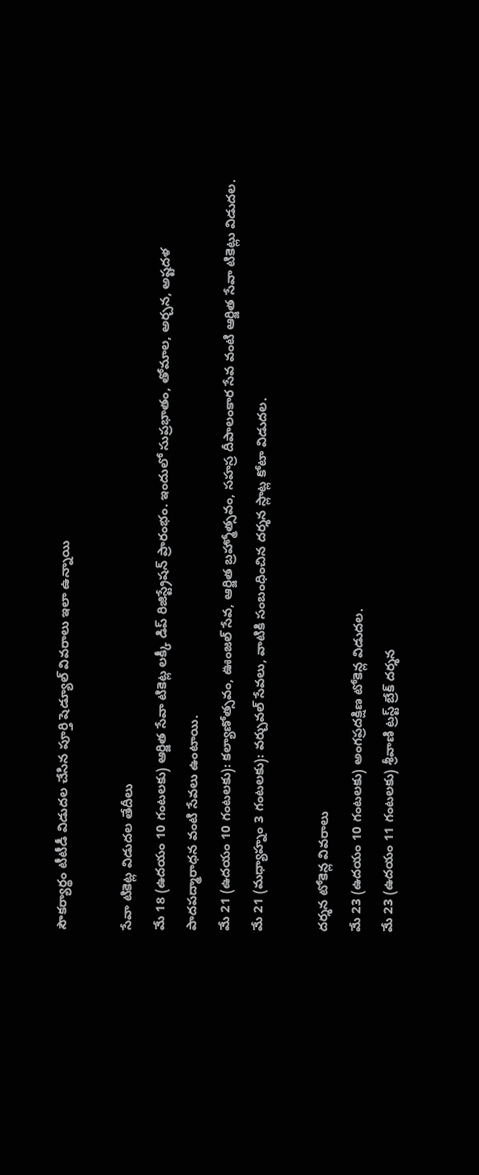సౌకర్యార్థం టీటీడీ విడుదల చేసిన పూర్తి షెడ్యూల్ వివరాలు ఇలా ఉన్నాయి

సేవా టికెట్ల విడుదల తేదీలు
మే 18 (ఉదయం 10 గంటలకు) ఆర్జిత సేవా టికెట్ల లక్కీ డిప్ రిజిస్ట్రేషన్ ప్రారంభం. ఇందులో సుప్రభాతం, తోమాల, అర్చన, అష్టదళ పాదపద్మారాధన వంటి సేవలు ఉంటాయి.
మే 21 (ఉదయం 10 గంటలకు): కల్యాణోత్సవం, ఊంజల్ సేవ, ఆర్జిత బ్రహ్మోత్సవం, సహస్ర దీపాలంకార సేవ వంటి ఆర్జిత సేవా టికెట్లు విడుదల.
మే 21 (మధ్యాహ్నం 3 గంటలకు): వర్చువల్ సేవలు, వాటికి సంబంధించిన దర్శన స్లాట్ల కోటా విడుదల.

దర్శన టోకెన్ల వివరాలు
మే 23 (ఉదయం 10 గంటలకు) అంగప్రదక్షిణ టోకెన్ల విడుదల.
మే 23 (ఉదయం 11 గంటలకు) శ్రీవాణి ట్రస్ట్ బ్రేక్ దర్శన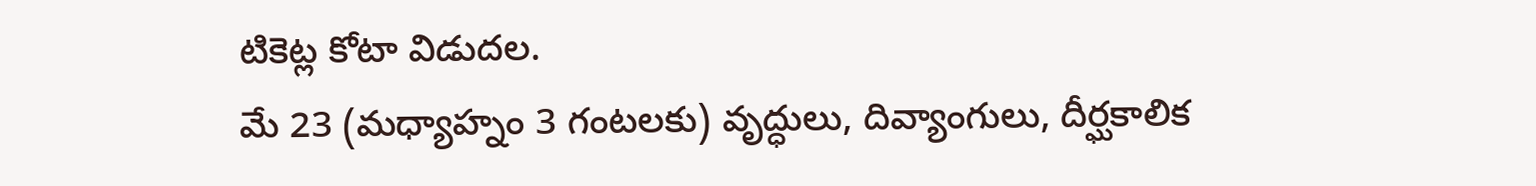టికెట్ల కోటా విడుదల.
మే 23 (మధ్యాహ్నం 3 గంటలకు) వృద్ధులు, దివ్యాంగులు, దీర్ఘకాలిక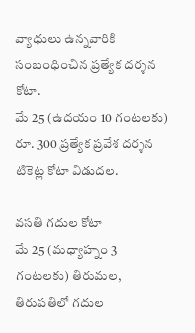వ్యాధులు ఉన్నవారికి సంబంధించిన ప్రత్యేక దర్శన కోటా.
మే 25 (ఉదయం 10 గంటలకు) రూ. 300 ప్రత్యేక ప్రవేశ దర్శన టికెట్ల కోటా విడుదల.

వసతి గదుల కోటా
మే 25 (మధ్యాహ్నం 3 గంటలకు) తిరుమల, తిరుపతిలో గదుల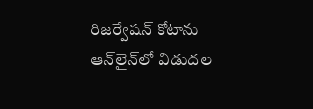రిజర్వేషన్ కోటాను ఆన్‌లైన్‌లో విడుదల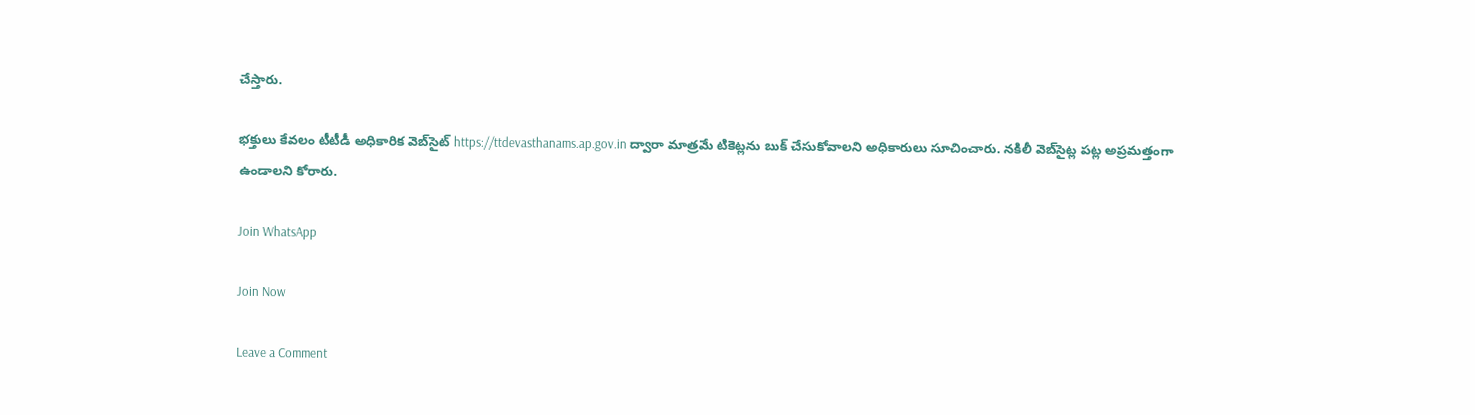చేస్తారు.

భక్తులు కేవలం టీటీడీ అధికారిక వెబ్‌సైట్ https://ttdevasthanams.ap.gov.in ద్వారా మాత్రమే టికెట్లను బుక్ చేసుకోవాలని అధికారులు సూచించారు. నకిలీ వెబ్‌సైట్ల పట్ల అప్రమత్తంగా ఉండాలని కోరారు.

Join WhatsApp

Join Now

Leave a Comment